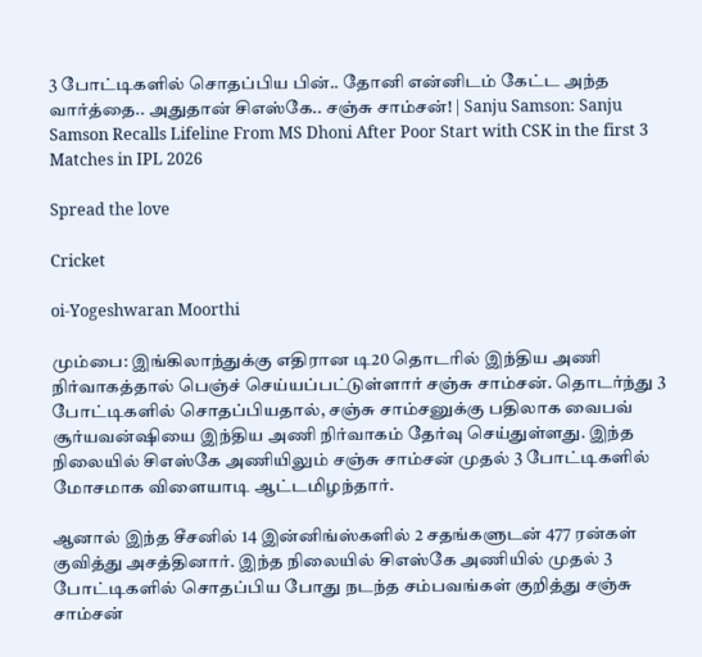3 போட்டிகளில் சொதப்பிய பின்.. தோனி என்னிடம் கேட்ட அந்த வார்த்தை.. அதுதான் சிஎஸ்கே.. சஞ்சு சாம்சன்! | Sanju Samson: Sanju Samson Recalls Lifeline From MS Dhoni After Poor Start with CSK in the first 3 Matches in IPL 2026

Spread the love

Cricket

oi-Yogeshwaran Moorthi

மும்பை: இங்கிலாந்துக்கு எதிரான டி20 தொடரில் இந்திய அணி நிர்வாகத்தால் பெஞ்ச் செய்யப்பட்டுள்ளார் சஞ்சு சாம்சன். தொடர்ந்து 3 போட்டிகளில் சொதப்பியதால், சஞ்சு சாம்சனுக்கு பதிலாக வைபவ் சூர்யவன்ஷியை இந்திய அணி நிர்வாகம் தேர்வு செய்துள்ளது. இந்த நிலையில் சிஎஸ்கே அணியிலும் சஞ்சு சாம்சன் முதல் 3 போட்டிகளில் மோசமாக விளையாடி ஆட்டமிழந்தார்.

ஆனால் இந்த சீசனில் 14 இன்னிங்ஸ்களில் 2 சதங்களுடன் 477 ரன்கள் குவித்து அசத்தினார். இந்த நிலையில் சிஎஸ்கே அணியில் முதல் 3 போட்டிகளில் சொதப்பிய போது நடந்த சம்பவங்கள் குறித்து சஞ்சு சாம்சன்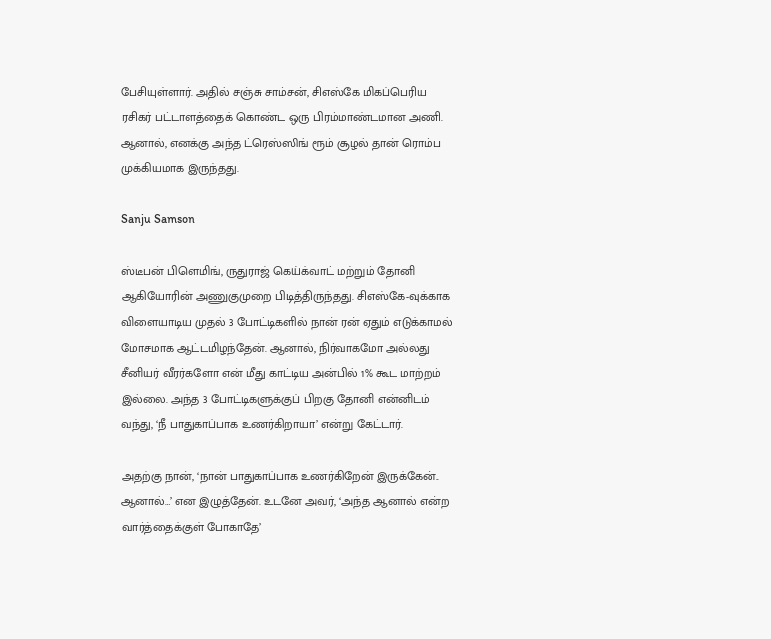பேசியுள்ளார். அதில் சஞ்சு சாம்சன், சிஎஸ்கே மிகப்பெரிய ரசிகர் பட்டாளத்தைக் கொண்ட ஒரு பிரம்மாண்டமான அணி. ஆனால், எனக்கு அந்த ட்ரெஸ்ஸிங் ரூம் சூழல் தான் ரொம்ப முக்கியமாக இருந்தது.

Sanju Samson

ஸ்டீபன் பிளெமிங், ருதுராஜ் கெய்க்வாட் மற்றும் தோனி ஆகியோரின் அணுகுமுறை பிடித்திருந்தது. சிஎஸ்கே-வுக்காக விளையாடிய முதல் 3 போட்டிகளில் நான் ரன் ஏதும் எடுக்காமல் மோசமாக ஆட்டமிழந்தேன். ஆனால், நிர்வாகமோ அல்லது சீனியர் வீரர்களோ என் மீது காட்டிய அன்பில் 1% கூட மாற்றம் இல்லை. அந்த 3 போட்டிகளுக்குப் பிறகு தோனி என்னிடம் வந்து, ‘நீ பாதுகாப்பாக உணர்கிறாயா’ என்று கேட்டார்.

அதற்கு நான், ‘நான் பாதுகாப்பாக உணர்கிறேன் இருக்கேன்.. ஆனால்…’ என இழுத்தேன். உடனே அவர், ‘அந்த ஆனால் என்ற வார்த்தைக்குள் போகாதே’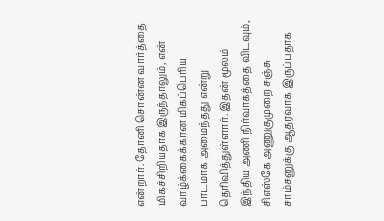என்றார். தோனி சொன்ன வார்த்தை மிகச்சிறியதாக இருந்தாலும், என் வாழ்க்கைக்கான மிகப்பெரிய பாடமாக அமைந்தது என்று தெரிவித்துள்ளார். இதன் மூலம் இந்திய அணி நிர்வாகத்தை விடவும், சிஎஸ்கே அணுகுமுறை சஞ்சு சாம்சனுக்கு ஆதரவாக இருப்பதாக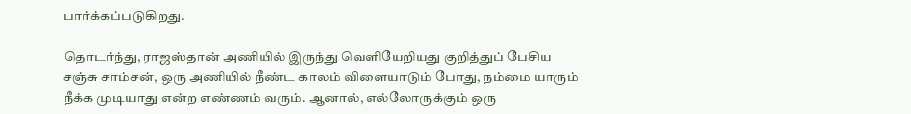பார்க்கப்படுகிறது.

தொடர்ந்து, ராஜஸ்தான் அணியில் இருந்து வெளியேறியது குறித்துப் பேசிய சஞ்சு சாம்சன், ஒரு அணியில் நீண்ட காலம் விளையாடும் போது, நம்மை யாரும் நீக்க முடியாது என்ற எண்ணம் வரும். ஆனால், எல்லோருக்கும் ஒரு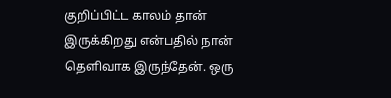குறிப்பிட்ட காலம் தான் இருக்கிறது என்பதில் நான் தெளிவாக இருந்தேன். ஒரு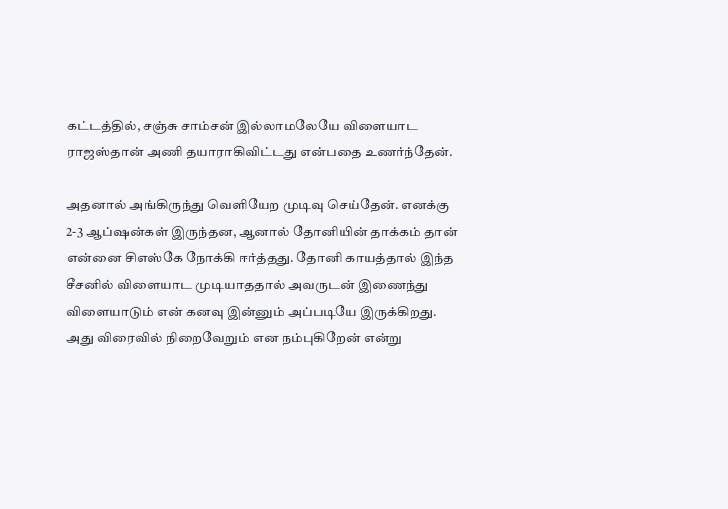கட்டத்தில், சஞ்சு சாம்சன் இல்லாமலேயே விளையாட ராஜஸ்தான் அணி தயாராகிவிட்டது என்பதை உணர்ந்தேன்.

அதனால் அங்கிருந்து வெளியேற முடிவு செய்தேன். எனக்கு 2-3 ஆப்ஷன்கள் இருந்தன, ஆனால் தோனியின் தாக்கம் தான் என்னை சிஎஸ்கே நோக்கி ஈர்த்தது. தோனி காயத்தால் இந்த சீசனில் விளையாட முடியாததால் அவருடன் இணைந்து விளையாடும் என் கனவு இன்னும் அப்படியே இருக்கிறது. அது விரைவில் நிறைவேறும் என நம்புகிறேன் என்று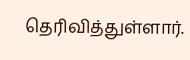தெரிவித்துள்ளார்.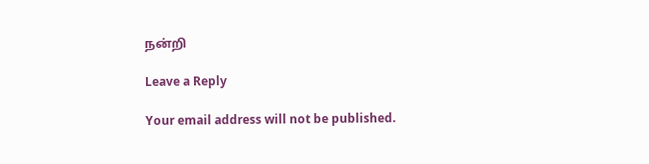நன்றி

Leave a Reply

Your email address will not be published.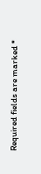Required fields are marked *